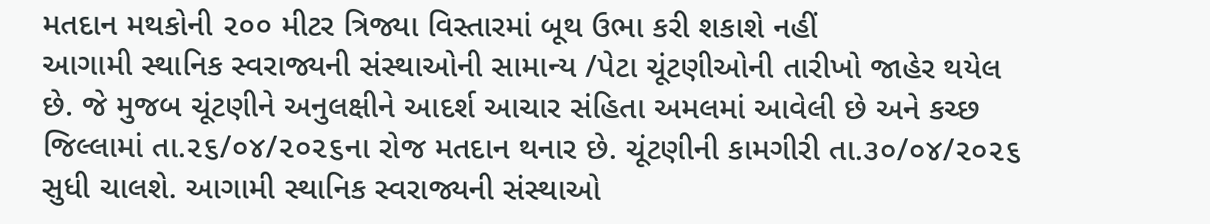મતદાન મથકોની ૨૦૦ મીટર ત્રિજ્યા વિસ્તારમાં બૂથ ઉભા કરી શકાશે નહીં
આગામી સ્થાનિક સ્વરાજ્યની સંસ્થાઓની સામાન્ય /પેટા ચૂંટણીઓની તારીખો જાહેર થયેલ છે. જે મુજબ ચૂંટણીને અનુલક્ષીને આદર્શ આચાર સંહિતા અમલમાં આવેલી છે અને કચ્છ જિલ્લામાં તા.૨૬/૦૪/૨૦૨૬ના રોજ મતદાન થનાર છે. ચૂંટણીની કામગીરી તા.૩૦/૦૪/૨૦૨૬ સુધી ચાલશે. આગામી સ્થાનિક સ્વરાજ્યની સંસ્થાઓ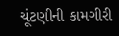ચૂંટણીની કામગીરી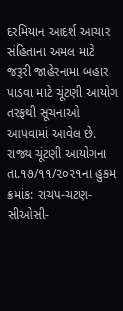દરમિયાન આદર્શ આચાર સંહિતાના અમલ માટે જરૂરી જાહેરનામા બહાર પાડવા માટે ચૂંટણી આયોગ તરફથી સૂચનાઓ આપવામાં આવેલ છે. રાજ્ય ચૂંટણી આયોગના તા.૧૭/૧૧/૨૦૨૧ના હુકમ ક્રમાંક: રાચ૫-ચટણ-સીઓસી-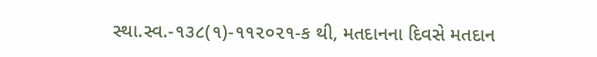સ્થા.સ્વ.-૧૩૮(૧)-૧૧૨૦૨૧-ક થી, મતદાનના દિવસે મતદાન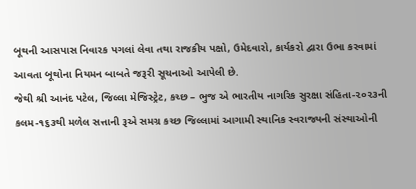બૂથની આસપાસ નિવારક પગલાં લેવા તથા રાજકીય પક્ષો, ઉમેદવારો, કાર્યકરો દ્વારા ઉભા કરવામાં આવતા બૂથોના નિયમન બાબતે જરૂરી સૂચનાઓ આપેલી છે.
જેથી શ્રી આનંદ પટેલ, જિલ્લા મેજિસ્ટ્રેટ, કચ્છ – ભુજ એ ભારતીય નાગરિક સુરક્ષા સંહિતા-૨૦૨૩ની કલમ-૧૬૩થી મળેલ સત્તાની રૂએ સમગ્ર કચ્છ જિલ્લામાં આગામી સ્થાનિક સ્વરાજ્યની સંસ્થાઓની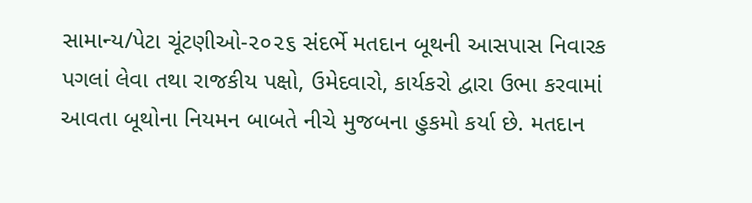સામાન્ય/પેટા ચૂંટણીઓ-૨૦૨૬ સંદર્ભે મતદાન બૂથની આસપાસ નિવારક પગલાં લેવા તથા રાજકીય પક્ષો, ઉમેદવારો, કાર્યકરો દ્વારા ઉભા કરવામાં આવતા બૂથોના નિયમન બાબતે નીચે મુજબના હુકમો કર્યા છે. મતદાન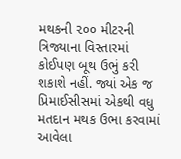મથકની ૨૦૦ મીટરની ત્રિજ્યાના વિસ્તારમાં કોઈપણ બૂથ ઉભું કરી શકાશે નહીં. જ્યાં એક જ પ્રિમાઈસીસમાં એકથી વધુ મતદાન મથક ઉભા કરવામાં આવેલા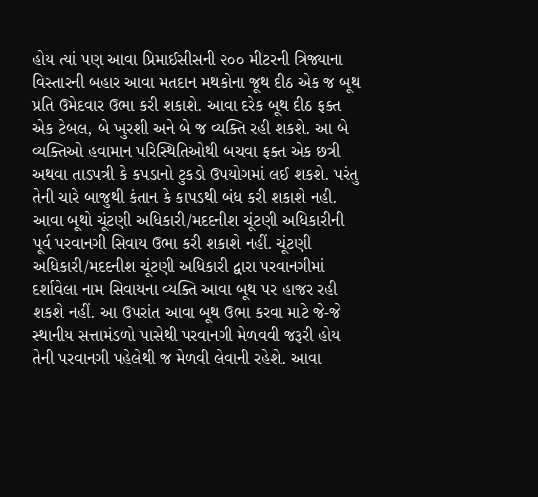હોય ત્યાં પણ આવા પ્રિમાઈસીસની ૨૦૦ મીટરની ત્રિજ્યાના વિસ્તારની બહાર આવા મતદાન મથકોના જૂથ દીઠ એક જ બૂથ પ્રતિ ઉમેદવાર ઉભા કરી શકાશે. આવા દરેક બૂથ દીઠ ફક્ત એક ટેબલ, બે ખુરશી અને બે જ વ્યક્તિ રહી શકશે. આ બે વ્યક્તિઓ હવામાન પરિસ્થિતિઓથી બચવા ફક્ત એક છત્રી અથવા તાડપત્રી કે કપડાનો ટુકડો ઉપયોગમાં લઈ શકશે. પરંતુ તેની ચારે બાજુથી કંતાન કે કાપડથી બંધ કરી શકાશે નહી. આવા બૂથો ચૂંટણી અધિકારી/મદદનીશ ચૂંટણી અધિકારીની પૂર્વ પરવાનગી સિવાય ઉભા કરી શકાશે નહીં. ચૂંટણી અધિકારી/મદદનીશ ચૂંટણી અધિકારી દ્વારા પરવાનગીમાં દર્શાવેલા નામ સિવાયના વ્યક્તિ આવા બૂથ પર હાજર રહી શકશે નહીં. આ ઉપરાંત આવા બૂથ ઉભા કરવા માટે જે-જે સ્થાનીય સત્તામંડળો પાસેથી પરવાનગી મેળવવી જરૂરી હોય તેની પરવાનગી પહેલેથી જ મેળવી લેવાની રહેશે. આવા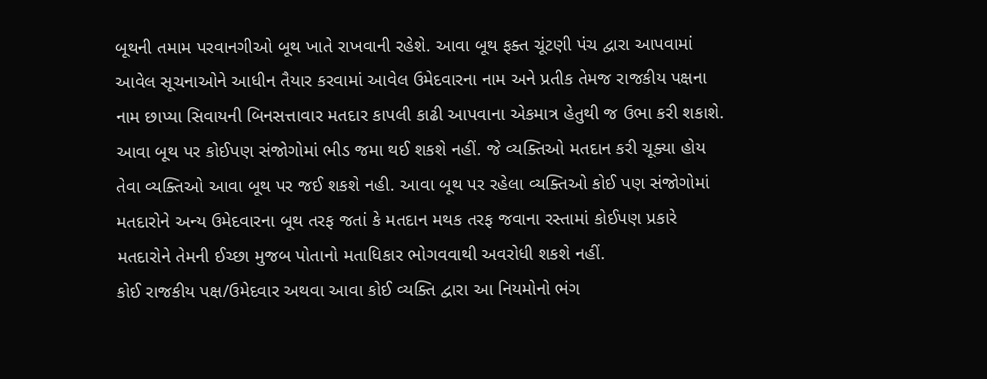બૂથની તમામ પરવાનગીઓ બૂથ ખાતે રાખવાની રહેશે. આવા બૂથ ફક્ત ચૂંટણી પંચ દ્વારા આપવામાં આવેલ સૂચનાઓને આધીન તૈયાર કરવામાં આવેલ ઉમેદવારના નામ અને પ્રતીક તેમજ રાજકીય પક્ષના નામ છાપ્યા સિવાયની બિનસત્તાવાર મતદાર કાપલી કાઢી આપવાના એકમાત્ર હેતુથી જ ઉભા કરી શકાશે. આવા બૂથ પર કોઈપણ સંજોગોમાં ભીડ જમા થઈ શકશે નહીં. જે વ્યક્તિઓ મતદાન કરી ચૂક્યા હોય તેવા વ્યક્તિઓ આવા બૂથ પર જઈ શકશે નહી. આવા બૂથ પર રહેલા વ્યક્તિઓ કોઈ પણ સંજોગોમાં મતદારોને અન્ય ઉમેદવારના બૂથ તરફ જતાં કે મતદાન મથક તરફ જવાના રસ્તામાં કોઈપણ પ્રકારે મતદારોને તેમની ઈચ્છા મુજબ પોતાનો મતાધિકાર ભોગવવાથી અવરોધી શકશે નહીં.
કોઈ રાજકીય પક્ષ/ઉમેદવાર અથવા આવા કોઈ વ્યક્તિ દ્વારા આ નિયમોનો ભંગ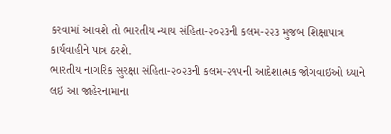કરવામાં આવશે તો ભારતીય ન્યાય સંહિતા-૨૦૨૩ની કલમ-૨૨૩ મુજબ શિક્ષાપાત્ર કાર્યવાહીને પાત્ર ઠરશે.
ભારતીય નાગરિક સુરક્ષા સંહિતા-૨૦૨૩ની કલમ-૨૧૫ની આદેશાત્મક જોગવાઇઓ ધ્યાને લઇ આ જાહેરનામાના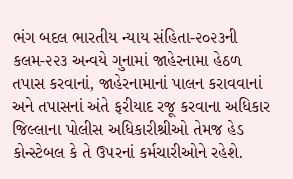ભંગ બદલ ભારતીય ન્યાય સંહિતા-૨૦૨૩ની કલમ-૨૨૩ અન્વયે ગુનામાં જાહેરનામા હેઠળ તપાસ કરવાનાં, જાહેરનામાનાં પાલન કરાવવાનાં અને તપાસનાં અંતે ફરીયાદ રજૂ કરવાના અધિકાર જિલ્લાના પોલીસ અધિકારીશ્રીઓ તેમજ હેડ કોન્સ્ટેબલ કે તે ઉ૫રનાં કર્મચારીઓને રહેશે.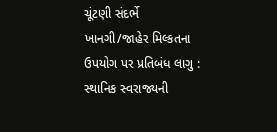ચૂંટણી સંદર્ભે ખાનગી/જાહેર મિલ્કતના ઉપયોગ પર પ્રતિબંધ લાગુ :
સ્થાનિક સ્વરાજ્યની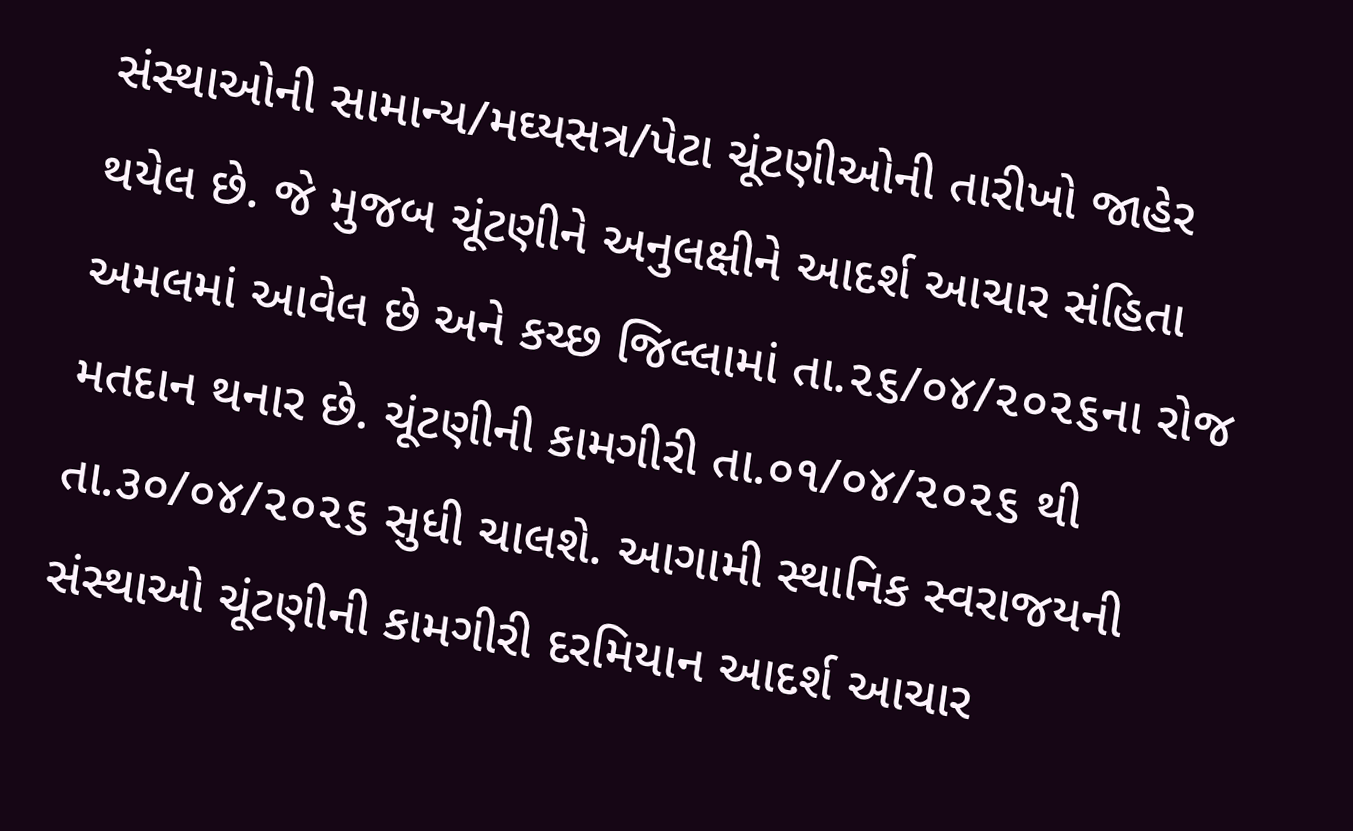સંસ્થાઓની સામાન્ય/મઘ્યસત્ર/પેટા ચૂંટણીઓની તારીખો જાહેર થયેલ છે. જે મુજબ ચૂંટણીને અનુલક્ષીને આદર્શ આચાર સંહિતા અમલમાં આવેલ છે અને કચ્છ જિલ્લામાં તા.૨૬/૦૪/૨૦૨૬ના રોજ મતદાન થનાર છે. ચૂંટણીની કામગીરી તા.૦૧/૦૪/૨૦૨૬ થી તા.૩૦/૦૪/૨૦૨૬ સુધી ચાલશે. આગામી સ્થાનિક સ્વરાજયની સંસ્થાઓ ચૂંટણીની કામગીરી દરમિયાન આદર્શ આચાર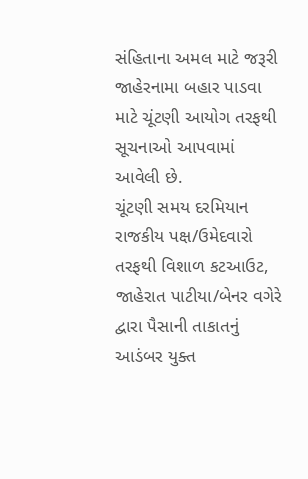સંહિતાના અમલ માટે જરૂરી જાહેરનામા બહાર પાડવા માટે ચૂંટણી આયોગ તરફથી સૂચનાઓ આપવામાં આવેલી છે.
ચૂંટણી સમય દરમિયાન રાજકીય પક્ષ/ઉમેદવારો તરફથી વિશાળ કટઆઉટ, જાહેરાત પાટીયા/બેનર વગેરે દ્વારા પૈસાની તાકાતનું આડંબર યુક્ત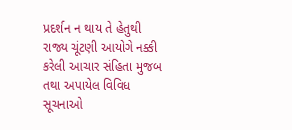પ્રદર્શન ન થાય તે હેતુથી રાજ્ય ચૂંટણી આયોગે નક્કી કરેલી આચાર સંહિતા મુજબ તથા અપાયેલ વિવિધ સૂચનાઓ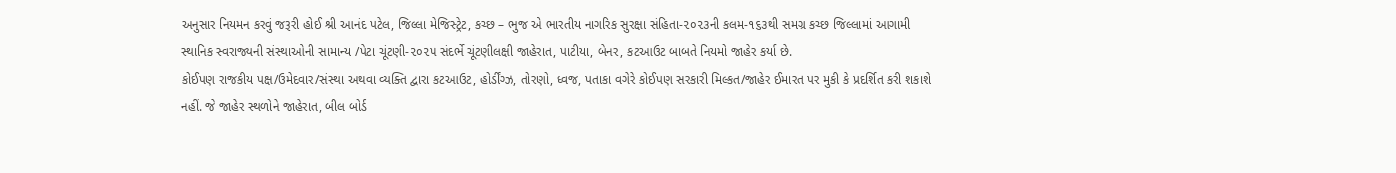અનુસાર નિયમન કરવું જરૂરી હોઈ શ્રી આનંદ પટેલ, જિલ્લા મેજિસ્ટ્રેટ, કચ્છ – ભુજ એ ભારતીય નાગરિક સુરક્ષા સંહિતા-૨૦૨૩ની કલમ-૧૬૩થી સમગ્ર કચ્છ જિલ્લામાં આગામી સ્થાનિક સ્વરાજ્યની સંસ્થાઓની સામાન્ય /પેટા ચૂંટણી-૨૦૨૫ સંદર્ભે ચૂંટણીલક્ષી જાહેરાત, પાટીયા, બેનર, કટઆઉટ બાબતે નિયમો જાહેર કર્યા છે.
કોઈપણ રાજકીય પક્ષ/ઉમેદવાર/સંસ્થા અથવા વ્યક્તિ દ્વારા કટઆઉટ, હોર્ડીંગ્ઝ, તોરણો, ધ્વજ, પતાકા વગેરે કોઈપણ સરકારી મિલ્કત/જાહેર ઈમારત પર મુકી કે પ્રદર્શિત કરી શકાશે નહીં. જે જાહેર સ્થળોને જાહેરાત, બીલ બોર્ડ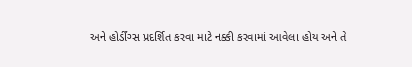અને હોર્ડીંગ્સ પ્રદર્શિત કરવા માટે નક્કી કરવામાં આવેલા હોય અને તે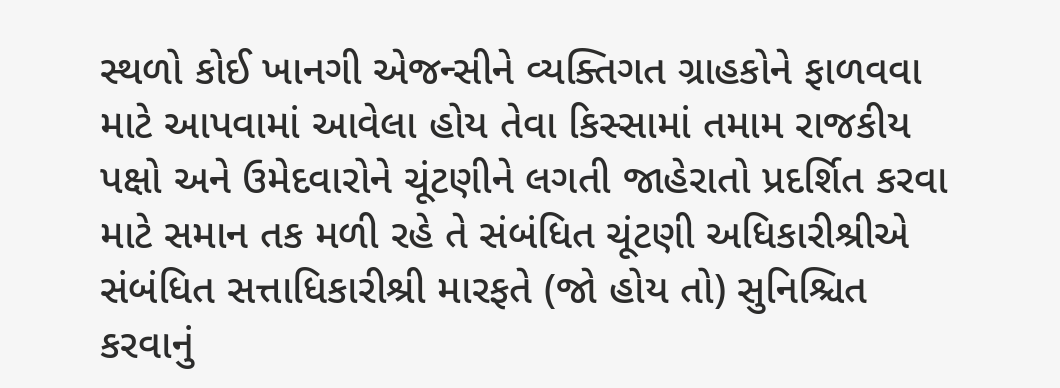સ્થળો કોઈ ખાનગી એજન્સીને વ્યક્તિગત ગ્રાહકોને ફાળવવા માટે આપવામાં આવેલા હોય તેવા કિસ્સામાં તમામ રાજકીય પક્ષો અને ઉમેદવારોને ચૂંટણીને લગતી જાહેરાતો પ્રદર્શિત કરવા માટે સમાન તક મળી રહે તે સંબંધિત ચૂંટણી અધિકારીશ્રીએ સંબંધિત સત્તાધિકારીશ્રી મારફતે (જો હોય તો) સુનિશ્ચિત કરવાનું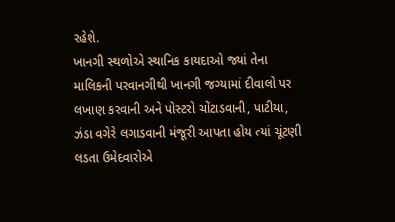રહેશે.
ખાનગી સ્થળોએ સ્થાનિક કાયદાઓ જ્યાં તેના માલિકની પરવાનગીથી ખાનગી જગ્યામાં દીવાલો પર લખાણ કરવાની અને પોસ્ટરો ચોંટાડવાની, પાટીયા, ઝંડા વગેરે લગાડવાની મંજૂરી આપતા હોય ત્યાં ચૂંટણી લડતા ઉમેદવારોએ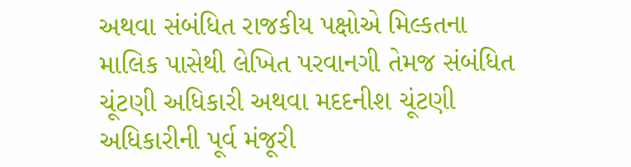અથવા સંબંધિત રાજકીય પક્ષોએ મિલ્કતના માલિક પાસેથી લેખિત પરવાનગી તેમજ સંબંધિત ચૂંટણી અધિકારી અથવા મદદનીશ ચૂંટણી અધિકારીની પૂર્વ મંજૂરી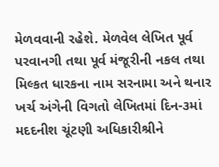મેળવવાની રહેશે. મેળવેલ લેખિત પૂર્વ પરવાનગી તથા પૂર્વ મંજૂરીની નકલ તથા મિલ્કત ધારકના નામ સરનામા અને થનાર ખર્ચ અંગેની વિગતો લેખિતમાં દિન-૩માં મદદનીશ ચૂંટણી અધિકારીશ્રીને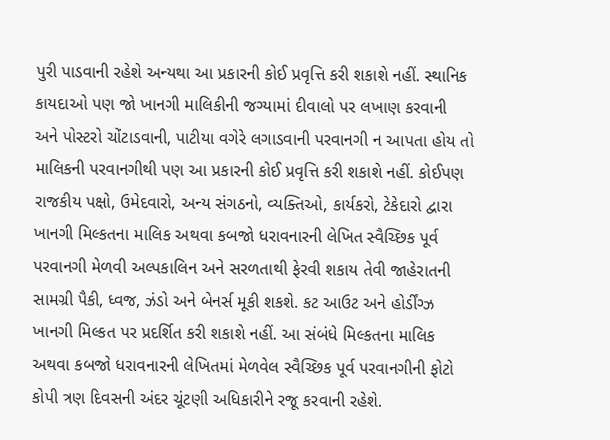પુરી પાડવાની રહેશે અન્યથા આ પ્રકારની કોઈ પ્રવૃત્તિ કરી શકાશે નહીં. સ્થાનિક કાયદાઓ પણ જો ખાનગી માલિકીની જગ્યામાં દીવાલો પર લખાણ કરવાની અને પોસ્ટરો ચોંટાડવાની, પાટીયા વગેરે લગાડવાની પરવાનગી ન આપતા હોય તો માલિકની પરવાનગીથી પણ આ પ્રકારની કોઈ પ્રવૃત્તિ કરી શકાશે નહીં. કોઈપણ રાજકીય પક્ષો, ઉમેદવારો, અન્ય સંગઠનો, વ્યક્તિઓ, કાર્યકરો, ટેકેદારો દ્વારા ખાનગી મિલ્કતના માલિક અથવા કબજો ધરાવનારની લેખિત સ્વૈચ્છિક પૂર્વ પરવાનગી મેળવી અલ્પકાલિન અને સરળતાથી ફેરવી શકાય તેવી જાહેરાતની સામગ્રી પૈકી, ધ્વજ, ઝંડો અને બેનર્સ મૂકી શકશે. કટ આઉટ અને હોર્ડીંગ્ઝ ખાનગી મિલ્કત પર પ્રદર્શિત કરી શકાશે નહીં. આ સંબંધે મિલ્કતના માલિક અથવા કબજો ધરાવનારની લેખિતમાં મેળવેલ સ્વૈચ્છિક પૂર્વ પરવાનગીની ફોટો કોપી ત્રણ દિવસની અંદર ચૂંટણી અધિકારીને રજૂ કરવાની રહેશે.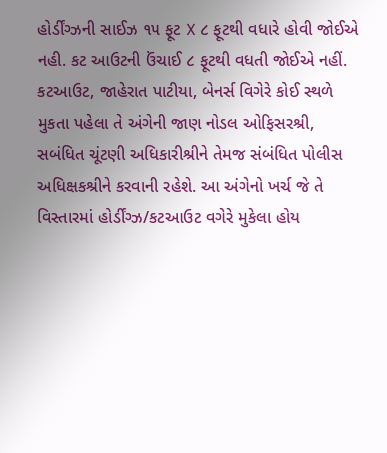હોર્ડીંગ્ઝની સાઈઝ ૧૫ ફૂટ X ૮ ફૂટથી વધારે હોવી જોઈએ નહી. કટ આઉટની ઉંચાઈ ૮ ફૂટથી વધતી જોઈએ નહીં. કટઆઉટ, જાહેરાત પાટીયા, બેનર્સ વિગેરે કોઈ સ્થળે મુકતા પહેલા તે અંગેની જાણ નોડલ ઓફિસરશ્રી, સબંધિત ચૂંટણી અધિકારીશ્રીને તેમજ સંબંધિત પોલીસ અધિક્ષકશ્રીને કરવાની રહેશે. આ અંગેનો ખર્ચ જે તે વિસ્તારમાં હોર્ડીંગ્ઝ/કટઆઉટ વગેરે મુકેલા હોય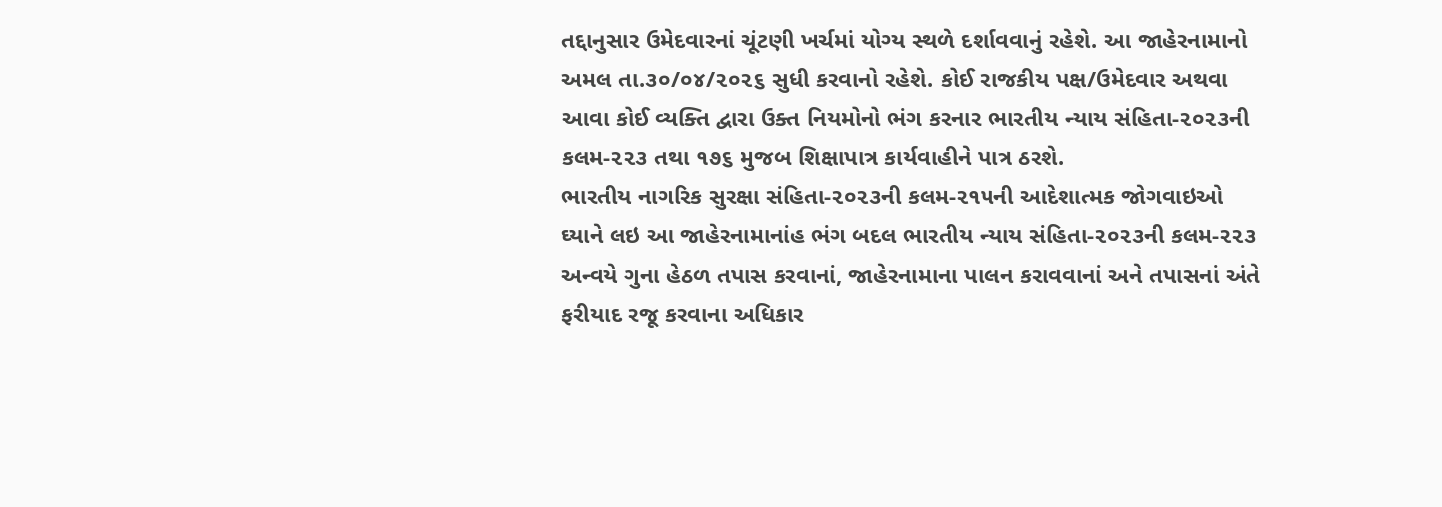તદ્દાનુસાર ઉમેદવારનાં ચૂંટણી ખર્ચમાં યોગ્ય સ્થળે દર્શાવવાનું રહેશે. આ જાહેરનામાનો અમલ તા.૩૦/૦૪/૨૦૨૬ સુધી કરવાનો રહેશે. કોઈ રાજકીય પક્ષ/ઉમેદવાર અથવા આવા કોઈ વ્યક્તિ દ્વારા ઉક્ત નિયમોનો ભંગ કરનાર ભારતીય ન્યાય સંહિતા-૨૦૨૩ની કલમ-૨૨૩ તથા ૧૭૬ મુજબ શિક્ષાપાત્ર કાર્યવાહીને પાત્ર ઠરશે.
ભારતીય નાગરિક સુરક્ષા સંહિતા-૨૦૨૩ની કલમ-૨૧૫ની આદેશાત્મક જોગવાઇઓ ઘ્યાને લઇ આ જાહેરનામાનાંહ ભંગ બદલ ભારતીય ન્યાય સંહિતા-૨૦૨૩ની કલમ-૨૨૩ અન્વયે ગુના હેઠળ તપાસ કરવાનાં, જાહેરનામાના પાલન કરાવવાનાં અને તપાસનાં અંતે ફરીયાદ રજૂ કરવાના અધિકાર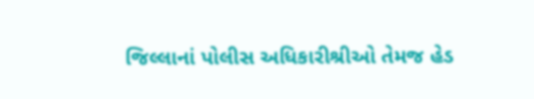જિલ્લાનાં પોલીસ અધિકારીશ્રીઓ તેમજ હેડ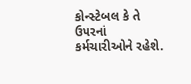કોન્સ્ટેબલ કે તે ઉ૫રનાં કર્મચારીઓને રહેશે.